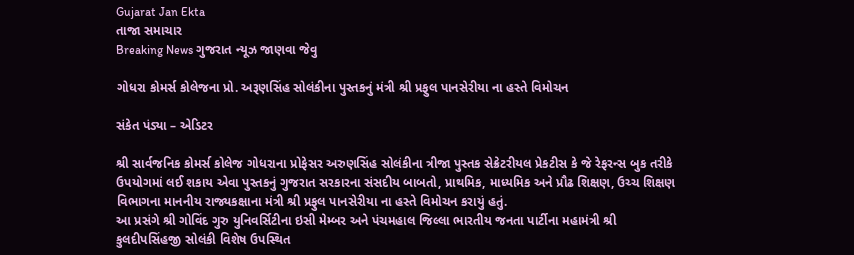Gujarat Jan Ekta
તાજા સમાચાર
Breaking News ગુજરાત ન્યૂઝ જાણવા જેવુ

ગોધરા કોમર્સ કોલેજના પ્રો. અરૂણસિંહ સોલંકીના પુસ્તકનું મંત્રી શ્રી પ્રફુલ પાનસેરીયા ના હસ્તે વિમોચન

સંકેત પંડ્યા – એડિટર

શ્રી સાર્વજનિક કોમર્સ કોલેજ ગોધરાના પ્રોફેસર અરુણસિંહ સોલંકીના ત્રીજા પુસ્તક સેક્રેટરીયલ પ્રેકટીસ કે જે રેફરન્સ બુક તરીકે ઉપયોગમાં લઈ શકાય એવા પુસ્તકનું ગુજરાત સરકારના સંસદીય બાબતો, પ્રાથમિક, માધ્યમિક અને પ્રૌઢ શિક્ષણ, ઉચ્ચ શિક્ષણ વિભાગના માનનીય રાજ્યકક્ષાના મંત્રી શ્રી પ્રફુલ પાનસેરીયા ના હસ્તે વિમોચન કરાયું હતું.
આ પ્રસંગે શ્રી ગોવિંદ ગુરુ યુનિવર્સિટીના ઇસી મેમ્બર અને પંચમહાલ જિલ્લા ભારતીય જનતા પાર્ટીના મહામંત્રી શ્રી કુલદીપસિંહજી સોલંકી વિશેષ ઉપસ્થિત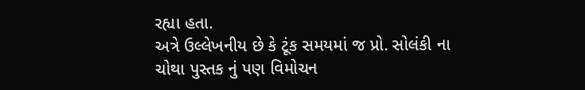રહ્યા હતા.
અત્રે ઉલ્લેખનીય છે કે ટૂંક સમયમાં જ પ્રો. સોલંકી ના ચોથા પુસ્તક નું પણ વિમોચન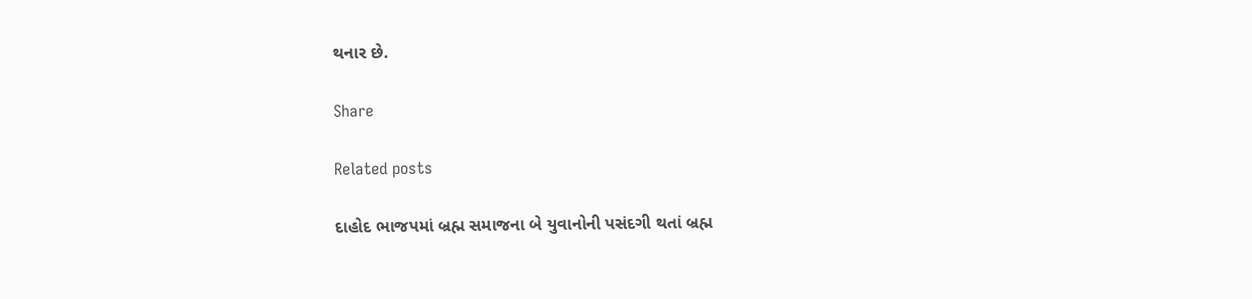થનાર છે.

Share

Related posts

દાહોદ ભાજપમાં બ્રહ્મ સમાજના બે યુવાનોની પસંદગી થતાં બ્રહ્મ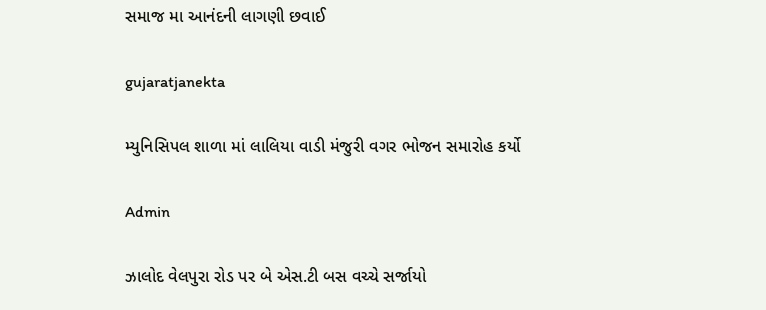સમાજ મા આનંદની લાગણી છવાઈ

gujaratjanekta

મ્યુનિસિપલ શાળા માં લાલિયા વાડી મંજુરી વગર ભોજન સમારોહ કર્યો

Admin

ઝાલોદ વેલપુરા રોડ પર બે એસ.ટી બસ વચ્ચે સર્જાયો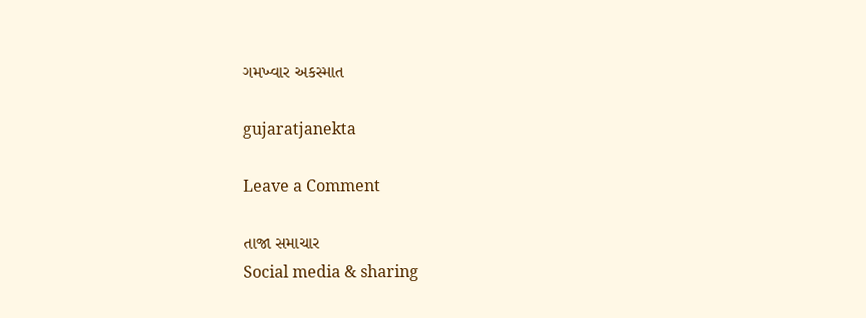ગમખ્વાર અકસ્માત

gujaratjanekta

Leave a Comment

તાજા સમાચાર
Social media & sharing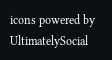icons powered by UltimatelySocial